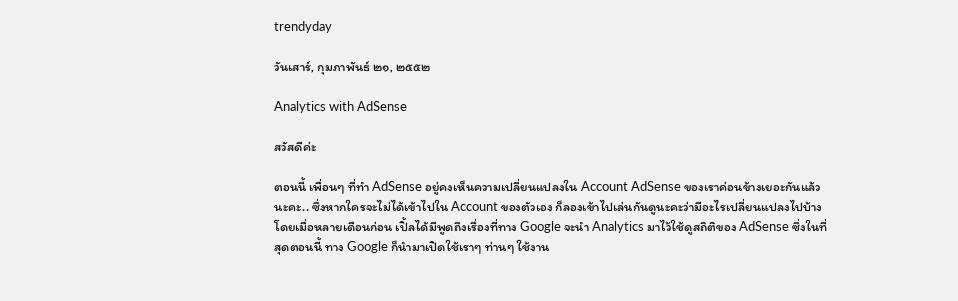trendyday

วันเสาร์, กุมภาพันธ์ ๒๑, ๒๕๕๒

Analytics with AdSense

สวัสดีค่ะ

ตอนนี้ เพื่อนๆ ที่ทำ AdSense อยู่คงเห็นความเปลี่ยนแปลงใน Account AdSense ของเราค่อนข้างเยอะกันแล้วนะคะ.. ซึ่งหากใครจะไม่ได้เข้าไปใน Account ของตัวเอง ก็ลองเข้าไปเล่นกันดูนะคะว่ามีอะไรเปลี่ยนแปลงไปบ้าง
โดยเมื่อหลายเดือนก่อน เปิ้ลได้มีพูดถึงเรื่องที่ทาง Google จะนำ Analytics มาไว้ใช้ดูสถิติของ AdSense ซึ่งในที่สุดตอนนี้ ทาง Google ก็นำมาเปิดใช้เราๆ ท่านๆ ใช้งาน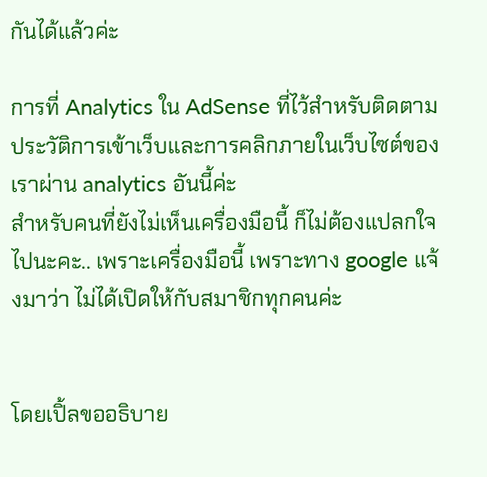กันได้แล้วค่ะ

การที่ Analytics ใน AdSense ที่ไว้สำหรับติดตามประวัติการเข้าเว็บและการคลิกภายในเว็บไซต์ของเราผ่าน analytics อันนี้ค่ะ
สำหรับคนที่ยังไม่เห็นเครื่องมือนี้ ก็ไม่ต้องแปลกใจไปนะคะ.. เพราะเครื่องมือนี้ เพราะทาง google แจ้งมาว่า ไม่ได้เปิดให้กับสมาชิกทุกคนค่ะ


โดยเปิ้ลขออธิบาย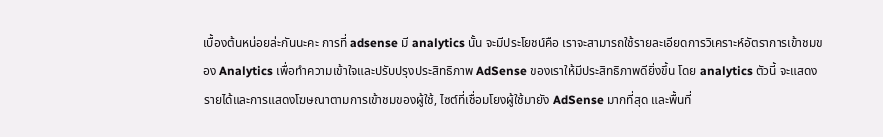เบื้องต้นหน่อยล่ะกันนะคะ การที่ adsense มี analytics นั้น จะมีประโยชน์คือ เราจะสามารถใช้รายละเอียดการวิเคราะห์อัตราการเข้าชมของ Analytics เพื่อทำความเข้าใจและปรับปรุงประสิทธิภาพ AdSense ของเราให้มีประสิทธิภาพดียิ่งขึ้น โดย analytics ตัวนี้ จะแสดงรายได้และการแสดงโฆษณาตามการเข้าชมของผู้ใช้, ไซต์ที่เชื่อมโยงผู้ใช้มายัง AdSense มากที่สุด และพื้นที่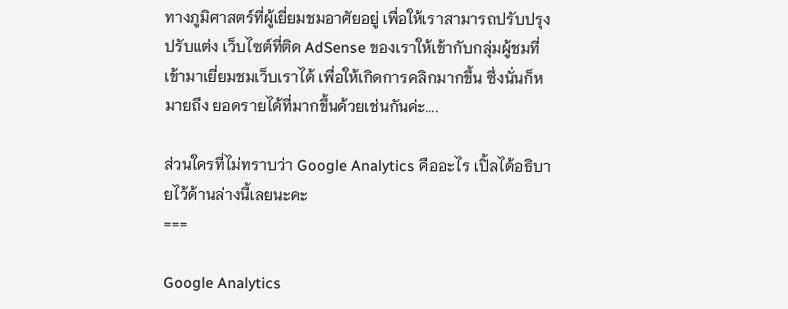ทางภูมิศาสตร์ที่ผู้เยี่ยมชมอาศัยอยู่ เพื่อให้เราสามารถปรับปรุง ปรับแต่ง เว็บไซต์ที่ติด AdSense ของเราให้เข้ากับกลุ่มผู้ชมที่เข้ามาเยี่ยมชมเว็บเราได้ เพื่อให้เกิดการคลิกมากขึ้น ซึ่งนั่นก็หมายถึง ยอดรายได้ที่มากขึ้นด้วยเช่นกันค่ะ....

ส่วนใครที่ไม่ทราบว่า Google Analytics คืออะไร เปิ้ลได้อธิบายไว้ด้านล่างนี้เลยนะคะ
===

Google Analytics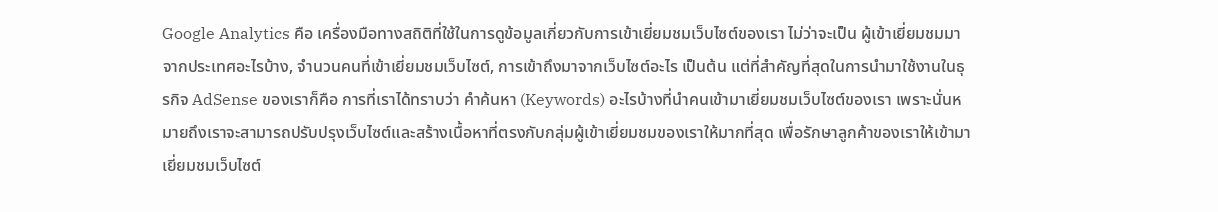Google Analytics คือ เครื่องมือทางสถิติที่ใช้ในการดูข้อมูลเกี่ยวกับการเข้าเยี่ยมชมเว็บไซต์ของเรา ไม่ว่าจะเป็น ผู้เข้าเยี่ยมชมมาจากประเทศอะไรบ้าง, จำนวนคนที่เข้าเยี่ยมชมเว็บไซต์, การเข้าถึงมาจากเว็บไซต์อะไร เป็นต้น แต่ที่สำคัญที่สุดในการนำมาใช้งานในธุรกิจ AdSense ของเราก็คือ การที่เราได้ทราบว่า คำค้นหา (Keywords) อะไรบ้างที่นำคนเข้ามาเยี่ยมชมเว็บไซต์ของเรา เพราะนั่นหมายถึงเราจะสามารถปรับปรุงเว็บไซต์และสร้างเนื้อหาที่ตรงกับกลุ่มผู้เข้าเยี่ยมชมของเราให้มากที่สุด เพื่อรักษาลูกค้าของเราให้เข้ามาเยี่ยมชมเว็บไซต์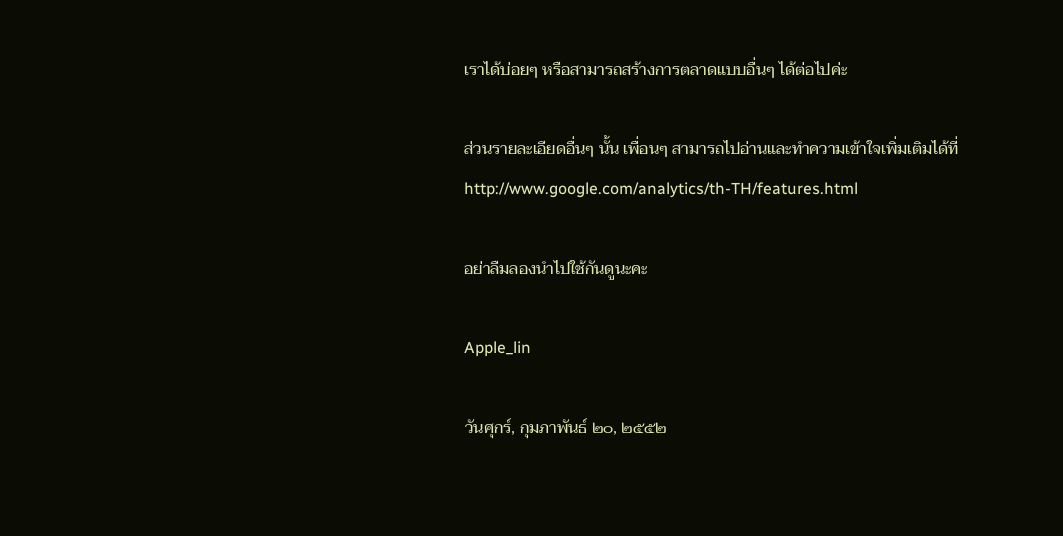เราได้บ่อยๆ หรือสามารถสร้างการตลาดแบบอื่นๆ ได้ต่อไปค่ะ

ส่วนรายละเอียดอื่นๆ นั้น เพื่อนๆ สามารถไปอ่านและทำความเข้าใจเพิ่มเติมได้ที่ http://www.google.com/analytics/th-TH/features.html

อย่าลืมลองนำไปใช้กันดูนะคะ

Apple_lin

วันศุกร์, กุมภาพันธ์ ๒๐, ๒๕๕๒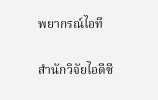พยากรณ์ไอที

สำนักวิจัยไอดีซี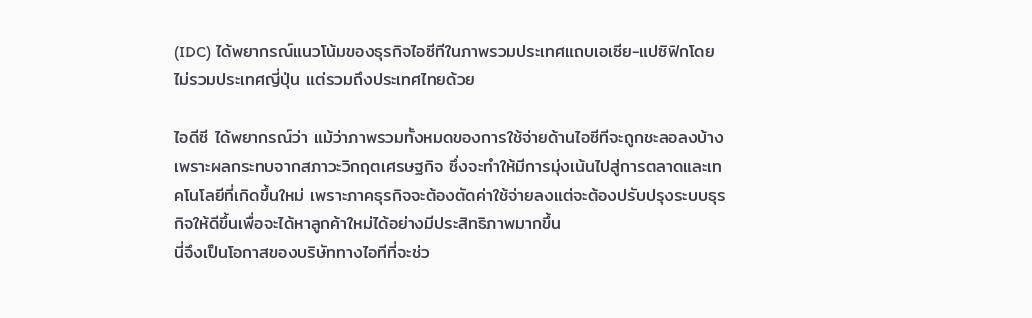(IDC) ได้พยากรณ์แนวโน้มของธุรกิจไอซีทีในภาพรวมประเทศแถบเอเซีย-แปซิฟิกโดยไม่รวมประเทศญี่ปุ่น แต่รวมถึงประเทศไทยด้วย

ไอดีซี ได้พยากรณ์ว่า แม้ว่าภาพรวมทั้งหมดของการใช้จ่ายด้านไอซีทีจะถูกชะลอลงบ้าง เพราะผลกระทบจากสภาวะวิกฤตเศรษฐกิจ ซึ่งจะทำให้มีการมุ่งเน้นไปสู่การตลาดและเทคโนโลยีที่เกิดขึ้นใหม่ เพราะภาคธุรกิจจะต้องตัดค่าใช้จ่ายลงแต่จะต้องปรับปรุงระบบธุรกิจให้ดีขึ้นเพื่อจะได้หาลูกค้าใหม่ได้อย่างมีประสิทธิภาพมากขึ้น
นี่จึงเป็นโอกาสของบริษัททางไอทีที่จะช่ว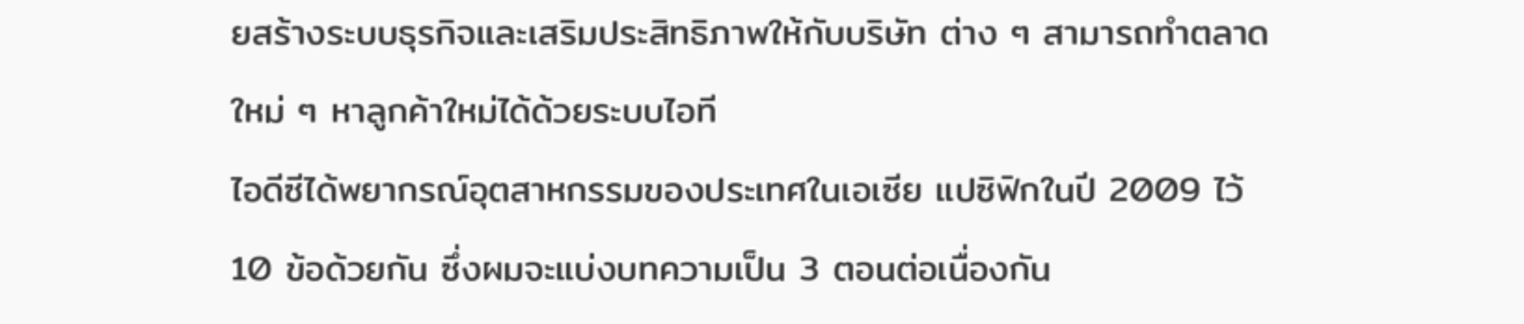ยสร้างระบบธุรกิจและเสริมประสิทธิภาพให้กับบริษัท ต่าง ๆ สามารถทำตลาดใหม่ ๆ หาลูกค้าใหม่ได้ด้วยระบบไอที
ไอดีซีได้พยากรณ์อุตสาหกรรมของประเทศในเอเซีย แปซิฟิกในปี 2009 ไว้ 10 ข้อด้วยกัน ซึ่งผมจะแบ่งบทความเป็น 3 ตอนต่อเนื่องกัน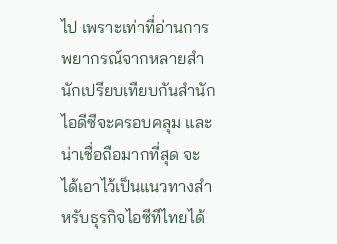ไป เพราะเท่าที่อ่านการพยากรณ์จากหลายสำนักเปรียบเทียบกันสำนักไอดีซีจะครอบคลุม และน่าเชื่อถือมากที่สุด จะได้เอาไว้เป็นแนวทางสำหรับธุรกิจไอซีทีไทยได้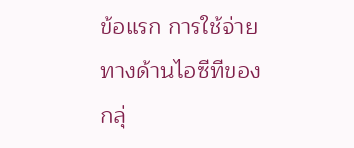ข้อแรก การใช้จ่ายทางด้านไอซีทีของกลุ่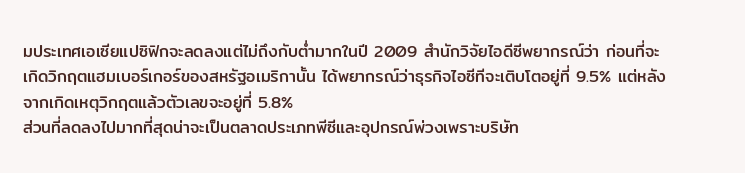มประเทศเอเซียแปซิฟิกจะลดลงแต่ไม่ถึงกับต่ำมากในปี 2009 สำนักวิจัยไอดีซีพยากรณ์ว่า ก่อนที่จะเกิดวิกฤตแฮมเบอร์เกอร์ของสหรัฐอเมริกานั้น ได้พยากรณ์ว่าธุรกิจไอซีทีจะเติบโตอยู่ที่ 9.5% แต่หลังจากเกิดเหตุวิกฤตแล้วตัวเลขจะอยู่ที่ 5.8%
ส่วนที่ลดลงไปมากที่สุดน่าจะเป็นตลาดประเภทพีซีและอุปกรณ์พ่วงเพราะบริษัท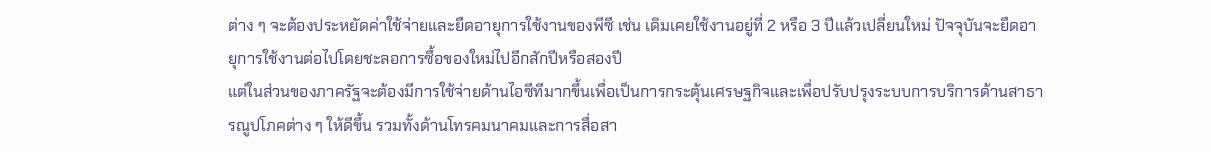ต่าง ๆ จะต้องประหยัดค่าใช้จ่ายและยืดอายุการใช้งานของพีซี เช่น เดิมเคยใช้งานอยู่ที่ 2 หรือ 3 ปีแล้วเปลี่ยนใหม่ ปัจจุบันจะยืดอายุการใช้งานต่อไปโดยชะลอการซื้อของใหม่ไปอีกสักปีหรือสองปี
แต่ในส่วนของภาครัฐจะต้องมีการใช้จ่ายด้านไอซีทีมากขึ้นเพื่อเป็นการกระตุ้นเศรษฐกิจและเพื่อปรับปรุงระบบการบริการด้านสาธารณูปโภคต่าง ๆ ให้ดีขึ้น รวมทั้งด้านโทรคมนาคมและการสื่อสา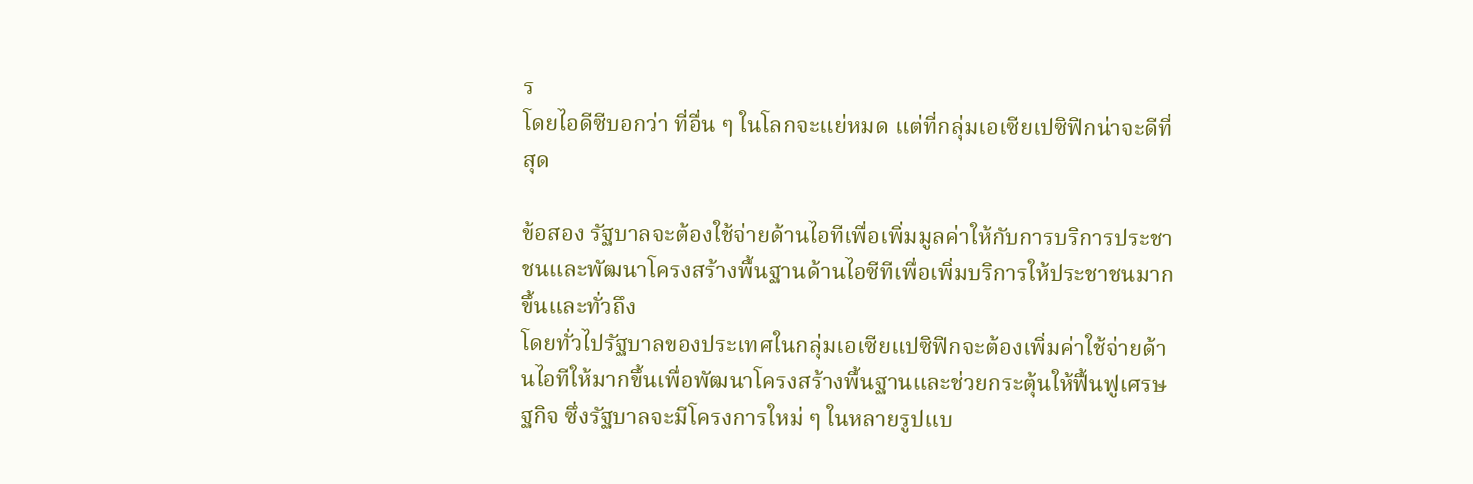ร
โดยไอดีซีบอกว่า ที่อื่น ๆ ในโลกจะแย่หมด แต่ที่กลุ่มเอเซียเปซิฟิกน่าจะดีที่สุด

ข้อสอง รัฐบาลจะต้องใช้จ่ายด้านไอทีเพื่อเพิ่มมูลค่าให้กับการบริการประชาชนและพัฒนาโครงสร้างพื้นฐานด้านไอซีทีเพื่อเพิ่มบริการให้ประชาชนมากขึ้นและทั่วถึง
โดยทั่วไปรัฐบาลของประเทศในกลุ่มเอเซียแปซิฟิกจะต้องเพิ่มค่าใช้จ่ายด้านไอทีให้มากขึ้นเพื่อพัฒนาโครงสร้างพื้นฐานและช่วยกระตุ้นให้ฟื้นฟูเศรษฐกิจ ซึ่งรัฐบาลจะมีโครงการใหม่ ๆ ในหลายรูปแบ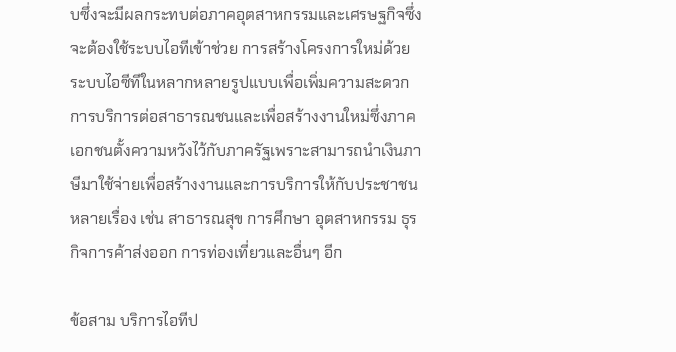บซึ่งจะมีผลกระทบต่อภาคอุตสาหกรรมและเศรษฐกิจซึ่งจะต้องใช้ระบบไอทีเข้าช่วย การสร้างโครงการใหม่ด้วยระบบไอซีทีในหลากหลายรูปแบบเพื่อเพิ่มความสะดวกการบริการต่อสาธารณชนและเพื่อสร้างงานใหม่ซึ่งภาคเอกชนตั้งความหวังไว้กับภาครัฐเพราะสามารถนำเงินภาษีมาใช้จ่ายเพื่อสร้างงานและการบริการให้กับประชาชนหลายเรื่อง เช่น สาธารณสุข การศึกษา อุตสาหกรรม ธุรกิจการค้าส่งออก การท่องเที่ยวและอื่นๆ อีก

ข้อสาม บริการไอทีป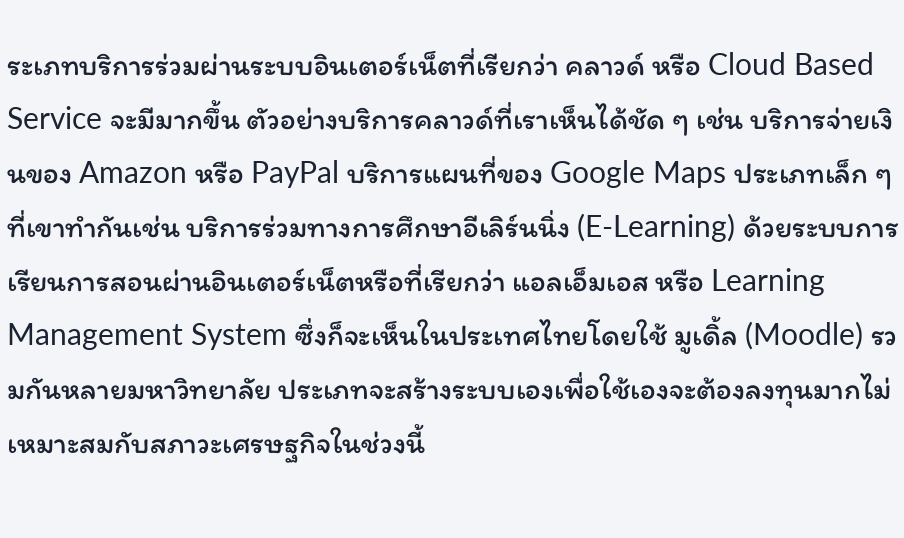ระเภทบริการร่วมผ่านระบบอินเตอร์เน็ตที่เรียกว่า คลาวด์ หรือ Cloud Based Service จะมีมากขึ้น ตัวอย่างบริการคลาวด์ที่เราเห็นได้ชัด ๆ เช่น บริการจ่ายเงินของ Amazon หรือ PayPal บริการแผนที่ของ Google Maps ประเภทเล็ก ๆ ที่เขาทำกันเช่น บริการร่วมทางการศึกษาอีเลิร์นนิ่ง (E-Learning) ด้วยระบบการเรียนการสอนผ่านอินเตอร์เน็ตหรือที่เรียกว่า แอลเอ็มเอส หรือ Learning Management System ซึ่งก็จะเห็นในประเทศไทยโดยใช้ มูเดิ้ล (Moodle) รวมกันหลายมหาวิทยาลัย ประเภทจะสร้างระบบเองเพื่อใช้เองจะต้องลงทุนมากไม่เหมาะสมกับสภาวะเศรษฐกิจในช่วงนี้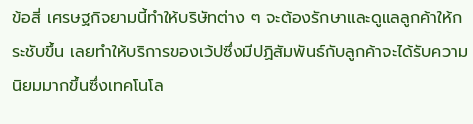ข้อสี่ เศรษฐกิจยามนี้ทำให้บริษัทต่าง ๆ จะต้องรักษาและดูแลลูกค้าให้กระชับขึ้น เลยทำให้บริการของเว้ปซึ่งมีปฏิสัมพันธ์กับลูกค้าจะได้รับความนิยมมากขึ้นซึ่งเทคโนโล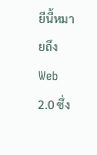ยีนี้หมายถึง Web 2.0 ซึ่ง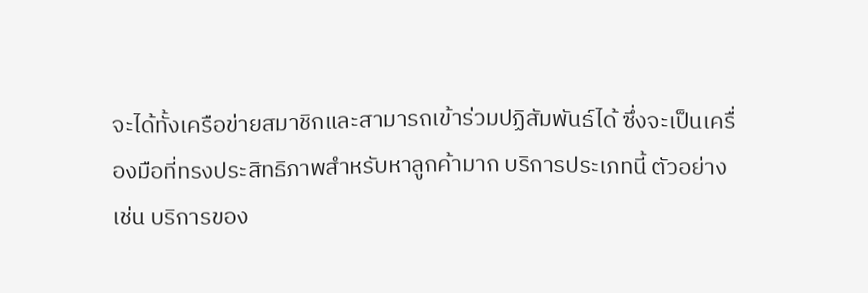จะได้ทั้งเครือข่ายสมาชิกและสามารถเข้าร่วมปฏิสัมพันธ์ได้ ซึ่งจะเป็นเครื่องมือที่ทรงประสิทธิภาพสำหรับหาลูกค้ามาก บริการประเภทนี้ ตัวอย่างเช่น บริการของ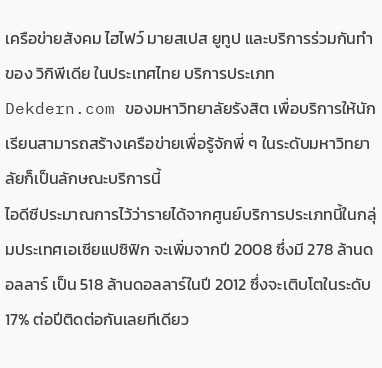เครือข่ายสังคม ไฮไฟว์ มายสเปส ยูทูป และบริการร่วมกันทำของ วิกิพีเดีย ในประเทศไทย บริการประเภท Dekdern.com ของมหาวิทยาลัยรังสิต เพื่อบริการให้นักเรียนสามารถสร้างเครือข่ายเพื่อรู้จักพี่ ๆ ในระดับมหาวิทยาลัยก็เป็นลักษณะบริการนี้
ไอดีซีประมาณการไว้ว่ารายได้จากศูนย์บริการประเภทนี้ในกลุ่มประเทศเอเซียแปซิฟิก จะเพิ่มจากปี 2008 ซึ่งมี 278 ล้านดอลลาร์ เป็น 518 ล้านดอลลาร์ในปี 2012 ซึ่งจะเติบโตในระดับ 17% ต่อปีติดต่อกันเลยทีเดียว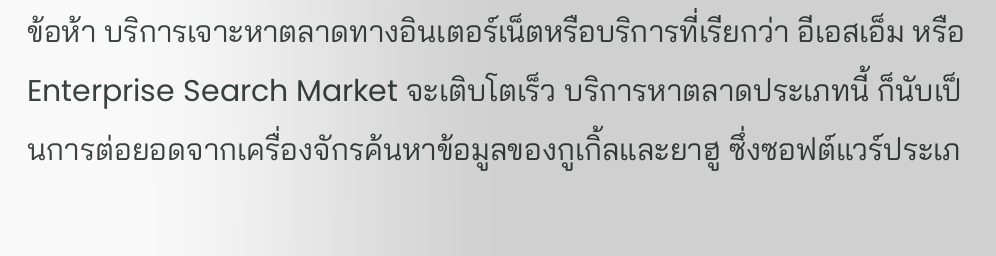ข้อห้า บริการเจาะหาตลาดทางอินเตอร์เน็ตหรือบริการที่เรียกว่า อีเอสเอ็ม หรือ Enterprise Search Market จะเติบโตเร็ว บริการหาตลาดประเภทนี้ ก็นับเป็นการต่อยอดจากเครื่องจักรค้นหาข้อมูลของกูเกิ้ลและยาฮู ซึ่งซอฟต์แวร์ประเภ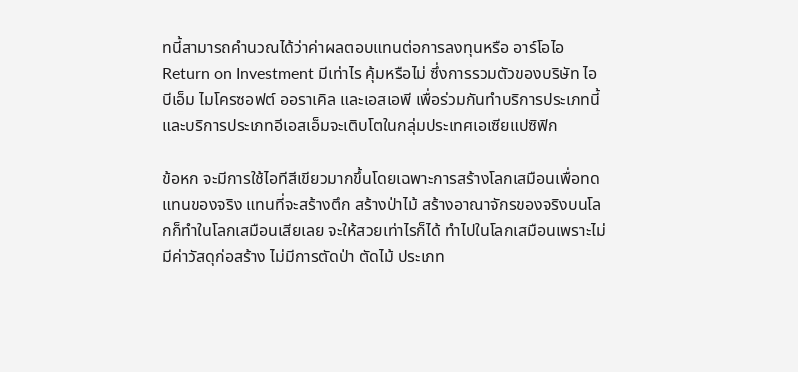ทนี้สามารถคำนวณได้ว่าค่าผลตอบแทนต่อการลงทุนหรือ อาร์โอไอ Return on Investment มีเท่าไร คุ้มหรือไม่ ซึ่งการรวมตัวของบริษัท ไอบีเอ็ม ไมโครซอฟต์ ออราเคิล และเอสเอพี เพื่อร่วมกันทำบริการประเภทนี้ และบริการประเภทอีเอสเอ็มจะเติบโตในกลุ่มประเทศเอเซียแปซิฟิก

ข้อหก จะมีการใช้ไอทีสีเขียวมากขึ้นโดยเฉพาะการสร้างโลกเสมือนเพื่อทดแทนของจริง แทนที่จะสร้างตึก สร้างป่าไม้ สร้างอาณาจักรของจริงบนโลกก็ทำในโลกเสมือนเสียเลย จะให้สวยเท่าไรก็ได้ ทำไปในโลกเสมือนเพราะไม่มีค่าวัสดุก่อสร้าง ไม่มีการตัดป่า ตัดไม้ ประเภท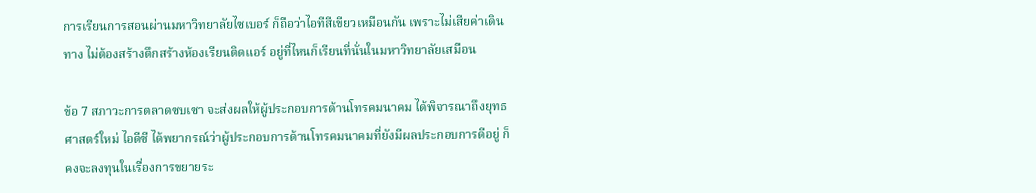การเรียนการสอนผ่านมหาวิทยาลัยไซเบอร์ ก็ถือว่าไอทีสีเขียวเหมือนกัน เพราะไม่เสียค่าเดินทาง ไม่ต้องสร้างตึกสร้างห้องเรียนติดแอร์ อยู่ที่ไหนก็เรียนที่นั่นในมหาวิทยาลัยเสมือน

ข้อ 7 สภาวะการตลาดซบเซา จะส่งผลให้ผู้ประกอบการด้านโทรคมนาคม ได้พิจารณาถึงยุทธศาสตร์ใหม่ ไอดีซี ได้พยากรณ์ว่าผู้ประกอบการด้านโทรคมนาคมที่ยังมีผลประกอบการดีอยู่ ก็คงจะลงทุนในเรื่องการขยายระ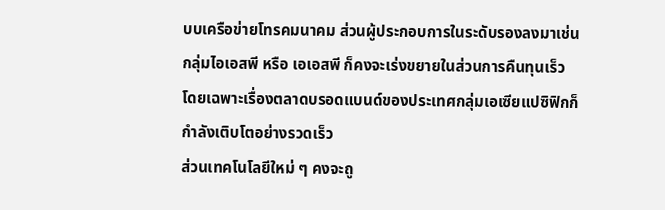บบเครือข่ายโทรคมนาคม ส่วนผู้ประกอบการในระดับรองลงมาเช่น กลุ่มไอเอสพี หรือ เอเอสพี ก็คงจะเร่งขยายในส่วนการคืนทุนเร็ว โดยเฉพาะเรื่องตลาดบรอดแบนด์ของประเทศกลุ่มเอเซียแปซิฟิกก็กำลังเติบโตอย่างรวดเร็ว
ส่วนเทคโนโลยีใหม่ ๆ คงจะถู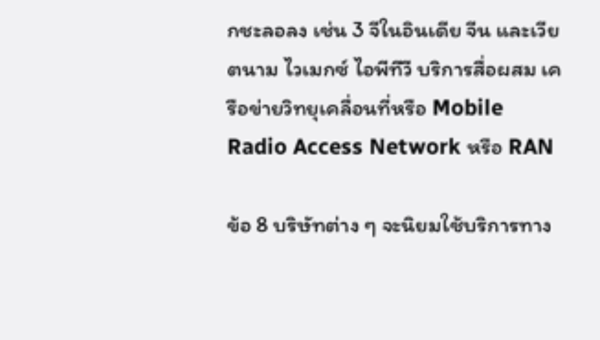กชะลอลง เช่น 3 จีในอินเดีย จีน และเวียตนาม ไวเมกซ์ ไอพีทีวี บริการสื่อผสม เครือข่ายวิทยุเคลื่อนที่หรือ Mobile Radio Access Network หรือ RAN

ข้อ 8 บริษัทต่าง ๆ จะนิยมใช้บริการทาง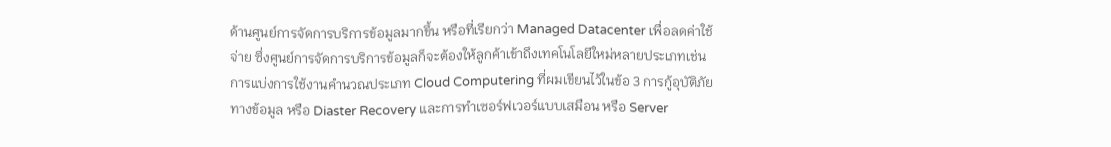ด้านศูนย์การจัดการบริการข้อมูลมากขึ้น หรือที่เรียกว่า Managed Datacenter เพื่อลดค่าใช้จ่าย ซึ่งศูนย์การจัดการบริการข้อมูลก็จะต้องให้ลูกค้าเข้าถึงเทคโนโลยีใหม่หลายประเภทเช่น การแบ่งการใช้งานคำนวณประเภท Cloud Computering ที่ผมเขียนไว้ในข้อ 3 การกู้อุบัติภัยทางข้อมูล หรือ Diaster Recovery และการทำเซอร์ฟเวอร์แบบเสมือน หรือ Server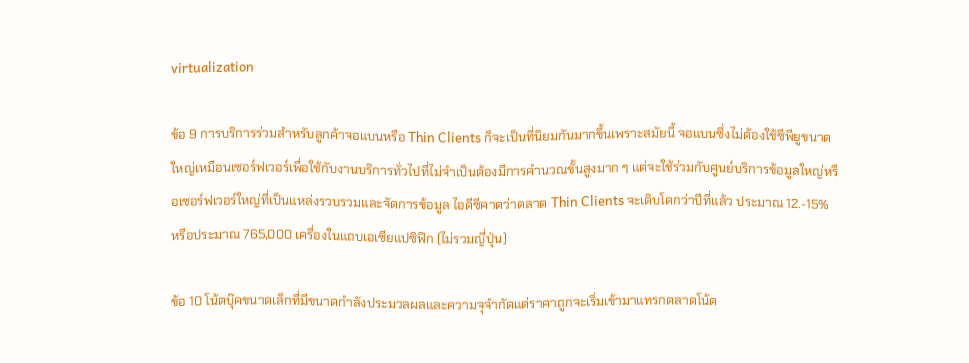virtualization

ข้อ 9 การบริการร่วมสำหรับลูกค้าจอแบนหรือ Thin Clients ก็จะเป็นที่นิยมกันมากขึ้นเพราะสมัยนี้ จอแบนซึ่งไม่ต้องใช้ซีพียูขนาดใหญ่เหมือนเซอร์ฟเวอร์เพื่อใช้กับงานบริการทั่วไปที่ไม่จำเป็นต้องมีการคำนวณขั้นสูงมาก ๆ แต่จะใช้ร่วมกับศูนย์บริการข้อมูลใหญ่หรือเซอร์ฟเวอร์ใหญ่ที่เป็นแหล่งรวบรวมและจัดการข้อมูล ไอดีซีคาดว่าตลาด Thin Clients จะเติบโตกว่าปีที่แล้ว ประมาณ 12.-15% หรือประมาณ 765,000 เครื่องในแถบเอเซียแปซิฟิก (ไม่รวมญี่ปุ่น)

ข้อ 10 โน้ตบุ๊คขนาดเล็กที่มีขนาดกำลังประมวลผลและความจุจำกัดแต่ราคาถูกจะเริ่มเข้ามาแทรกตลาดโน้ต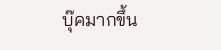บุ๊คมากขึ้น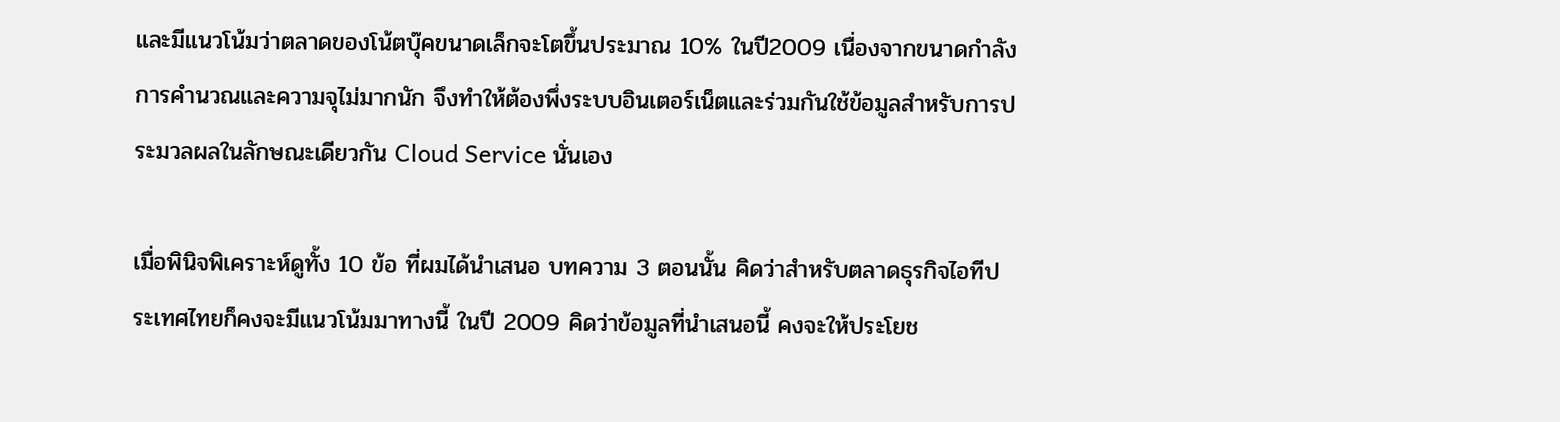และมีแนวโน้มว่าตลาดของโน้ตบุ๊คขนาดเล็กจะโตขึ้นประมาณ 10% ในปี2009 เนื่องจากขนาดกำลังการคำนวณและความจุไม่มากนัก จึงทำให้ต้องพึ่งระบบอินเตอร์เน็ตและร่วมกันใช้ข้อมูลสำหรับการประมวลผลในลักษณะเดียวกัน Cloud Service นั่นเอง

เมื่อพินิจพิเคราะห์ดูทั้ง 10 ข้อ ที่ผมได้นำเสนอ บทความ 3 ตอนนั้น คิดว่าสำหรับตลาดธุรกิจไอทีประเทศไทยก็คงจะมีแนวโน้มมาทางนี้ ในปี 2009 คิดว่าข้อมูลที่นำเสนอนี้ คงจะให้ประโยช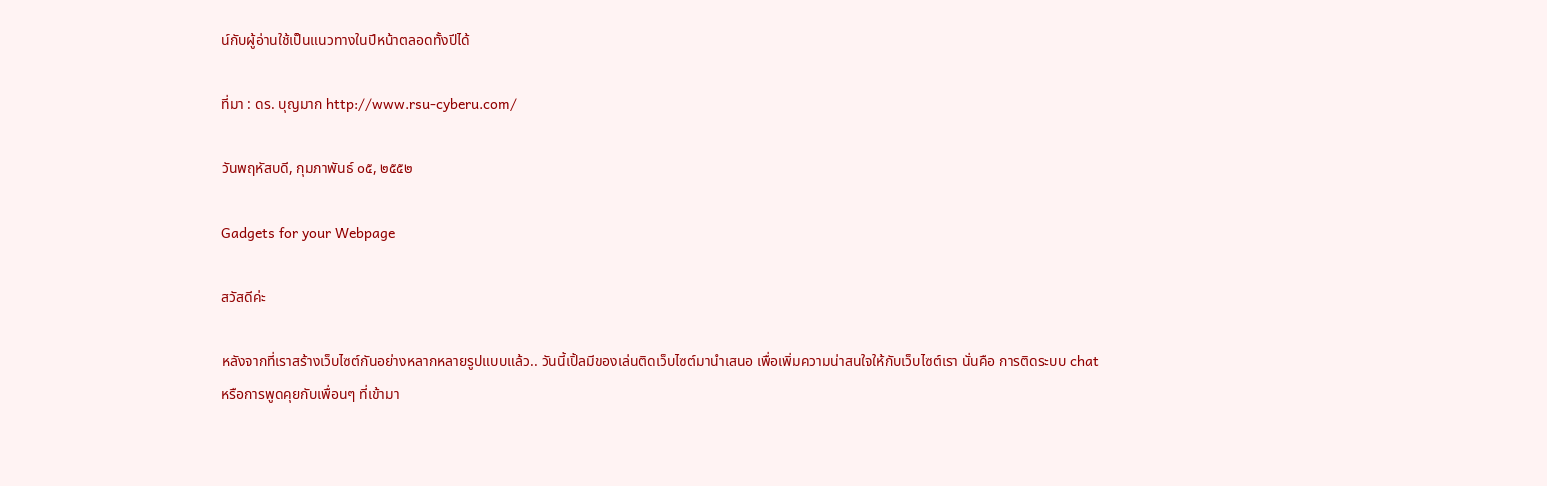น์กับผู้อ่านใช้เป็นแนวทางในปีหน้าตลอดทั้งปีได้

ที่มา : ดร. บุญมาก http://www.rsu-cyberu.com/

วันพฤหัสบดี, กุมภาพันธ์ ๐๕, ๒๕๕๒

Gadgets for your Webpage

สวัสดีค่ะ

หลังจากที่เราสร้างเว็บไซต์กันอย่างหลากหลายรูปแบบแล้ว.. วันนี้เปิ้ลมีของเล่นติดเว็บไซต์มานำเสนอ เพื่อเพิ่มความน่าสนใจให้กับเว็บไซต์เรา นั่นคือ การติดระบบ chat หรือการพูดคุยกับเพื่อนๆ ที่เข้ามา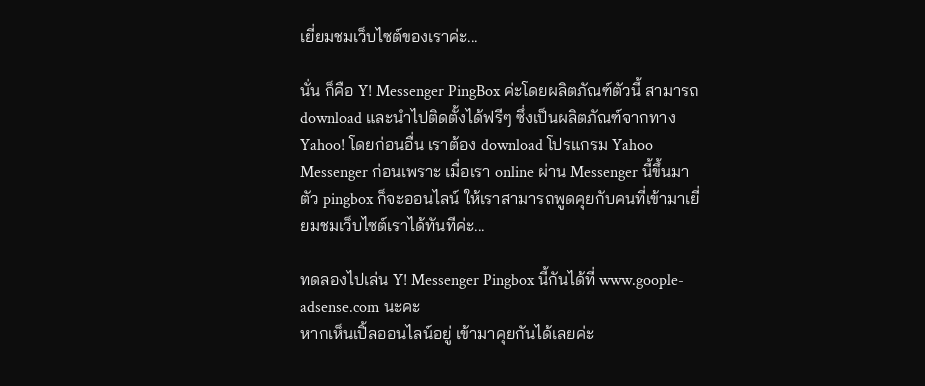เยี่ยมชมเว็บไซต์ของเราค่ะ...

นั่น ก็คือ Y! Messenger PingBox ค่ะโดยผลิตภัณฑ์ตัวนี้ สามารถ download และนำไปติดตั้งได้ฟรีๆ ซึ่งเป็นผลิตภัณฑ์จากทาง Yahoo! โดยก่อนอื่น เราต้อง download โปรแกรม Yahoo Messenger ก่อนเพราะ เมื่อเรา online ผ่าน Messenger นี้ขึ้นมา ตัว pingbox ก็จะออนไลน์ ให้เราสามารถพูดคุยกับคนที่เข้ามาเยี่ยมชมเว็บไซต์เราได้ทันทีค่ะ...

ทดลองไปเล่น Y! Messenger Pingbox นี้กันได้ที่ www.goople-adsense.com นะคะ
หากเห็นเปิ้ลออนไลน์อยู่ เข้ามาคุยกันได้เลยค่ะ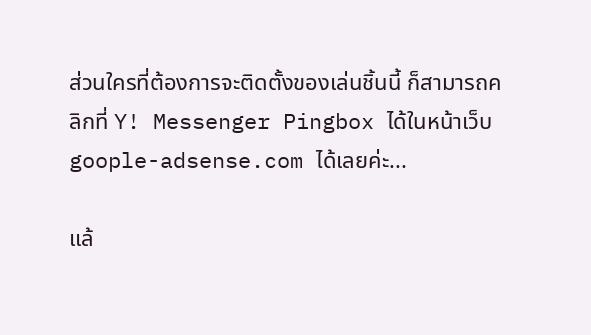ส่วนใครที่ต้องการจะติดตั้งของเล่นชิ้นนี้ ก็สามารถคลิกที่ Y! Messenger Pingbox ได้ในหน้าเว็บ goople-adsense.com ได้เลยค่ะ...

แล้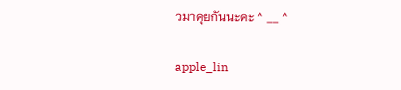วมาคุยกันนะคะ ^ __ ^

apple_lin